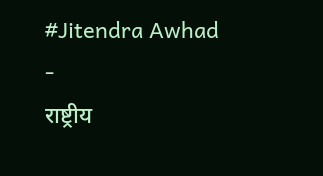#Jitendra Awhad
-
राष्ट्रीय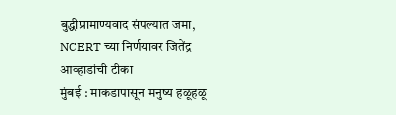बुद्धीप्रामाण्यवाद संपल्यात जमा, NCERT च्या निर्णयावर जितेंद्र आव्हाडांची टीका
मुंबई : माकडापासून मनुष्य हळूहळू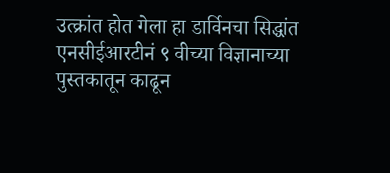उत्क्रांत होत गेला हा डार्विनचा सिद्धांत एनसीईआरटीनं ९ वीच्या विज्ञानाच्या पुस्तकातून काढून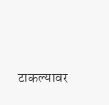टाकल्यावर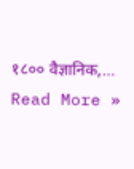१८०० वैज्ञानिक,…
Read More »